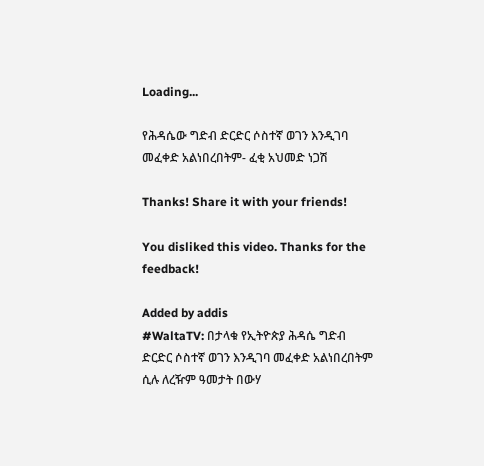Loading...

የሕዳሴው ግድብ ድርድር ሶስተኛ ወገን እንዲገባ መፈቀድ አልነበረበትም- ፈቂ አህመድ ነጋሽ

Thanks! Share it with your friends!

You disliked this video. Thanks for the feedback!

Added by addis
#WaltaTV: በታላቁ የኢትዮጵያ ሕዳሴ ግድብ ድርድር ሶስተኛ ወገን እንዲገባ መፈቀድ አልነበረበትም ሲሉ ለረዥም ዓመታት በውሃ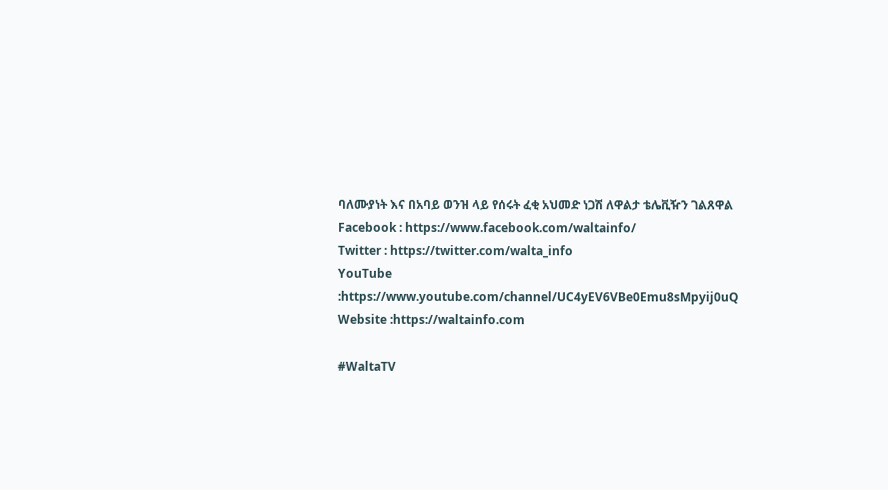ባለሙያነት እና በአባይ ወንዝ ላይ የሰሩት ፈቂ አህመድ ነጋሽ ለዋልታ ቴሌቪዥን ገልጸዋል
Facebook : https://www.facebook.com/waltainfo/
Twitter : https://twitter.com/walta_info
YouTube :https://www.youtube.com/channel/UC4yEV6VBe0Emu8sMpyij0uQ
Website :https://waltainfo.com

#WaltaTV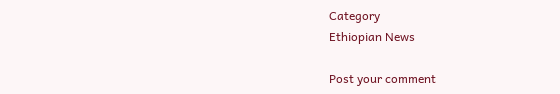Category
Ethiopian News

Post your comment